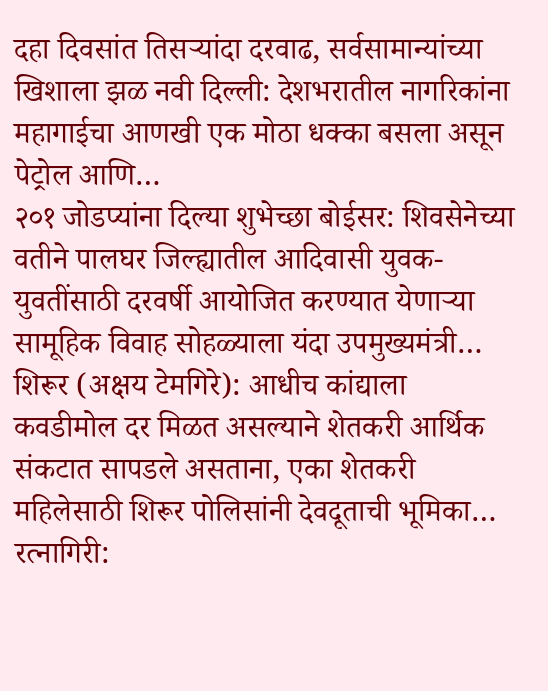दहा दिवसांत तिसऱ्यांदा दरवाढ, सर्वसामान्यांच्या खिशाला झळ नवी दिल्ली: देशभरातील नागरिकांना महागाईचा आणखी एक मोठा धक्का बसला असून पेट्रोल आणि…
२०१ जोडप्यांना दिल्या शुभेच्छा बोईसर: शिवसेनेच्या वतीने पालघर जिल्ह्यातील आदिवासी युवक-युवतींसाठी दरवर्षी आयोजित करण्यात येणाऱ्या सामूहिक विवाह सोहळ्याला यंदा उपमुख्यमंत्री…
शिरूर (अक्षय टेमगिरे): आधीच कांद्याला कवडीमोल दर मिळत असल्याने शेतकरी आर्थिक संकटात सापडले असताना, एका शेतकरी महिलेसाठी शिरूर पोलिसांनी देवदूताची भूमिका…
रत्नागिरी: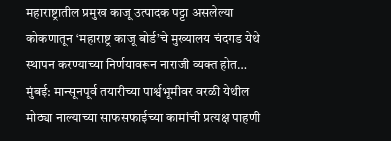महाराष्ट्रातील प्रमुख काजू उत्पादक पट्टा असलेल्या कोकणातून ‘महाराष्ट्र काजू बोर्ड’चे मुख्यालय चंदगड येथे स्थापन करण्याच्या निर्णयावरून नाराजी व्यक्त होत…
मुंबई: मान्सूनपूर्व तयारीच्या पार्श्वभूमीवर वरळी येथील मोठ्या नाल्याच्या साफसफाईच्या कामांची प्रत्यक्ष पाहणी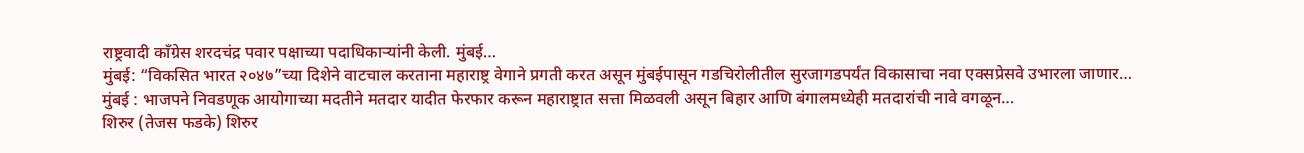राष्ट्रवादी काँग्रेस शरदचंद्र पवार पक्षाच्या पदाधिकाऱ्यांनी केली. मुंबई…
मुंबई: “विकसित भारत २०४७”च्या दिशेने वाटचाल करताना महाराष्ट्र वेगाने प्रगती करत असून मुंबईपासून गडचिरोलीतील सुरजागडपर्यंत विकासाचा नवा एक्सप्रेसवे उभारला जाणार…
मुंबई : भाजपने निवडणूक आयोगाच्या मदतीने मतदार यादीत फेरफार करून महाराष्ट्रात सत्ता मिळवली असून बिहार आणि बंगालमध्येही मतदारांची नावे वगळून…
शिरुर (तेजस फडके) शिरुर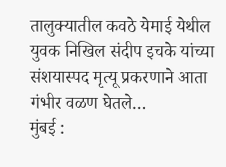तालुक्यातील कवठे येमाई येथील युवक निखिल संदीप इचके यांच्या संशयास्पद मृत्यू प्रकरणाने आता गंभीर वळण घेतले…
मुंबई :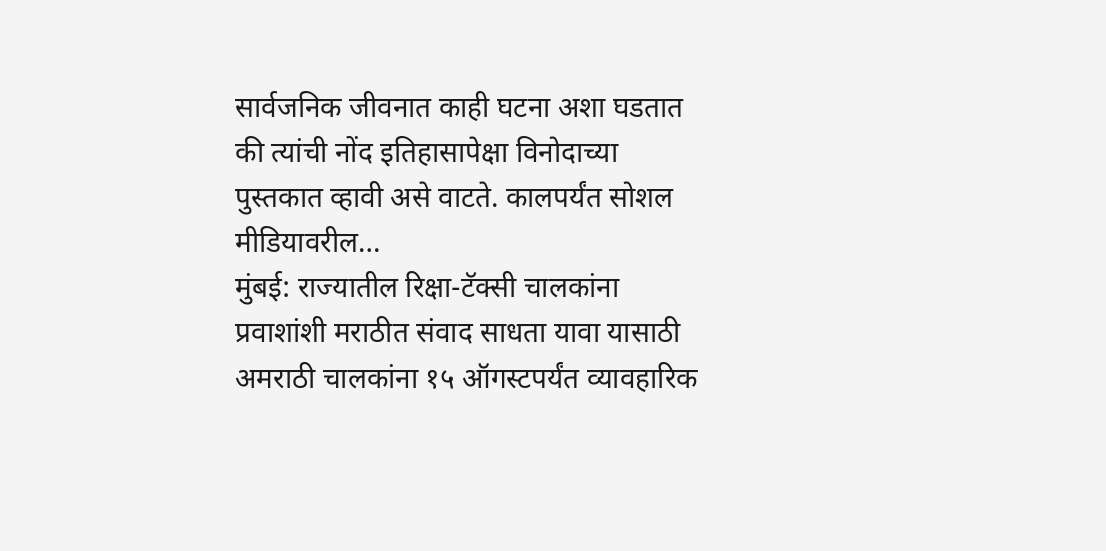सार्वजनिक जीवनात काही घटना अशा घडतात की त्यांची नोंद इतिहासापेक्षा विनोदाच्या पुस्तकात व्हावी असे वाटते. कालपर्यंत सोशल मीडियावरील…
मुंबई: राज्यातील रिक्षा-टॅक्सी चालकांना प्रवाशांशी मराठीत संवाद साधता यावा यासाठी अमराठी चालकांना १५ ऑगस्टपर्यंत व्यावहारिक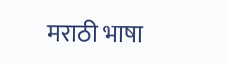मराठी भाषा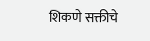शिकणे सक्तीचे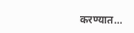करण्यात…